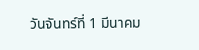วันจันทร์ที่ 1 มีนาคม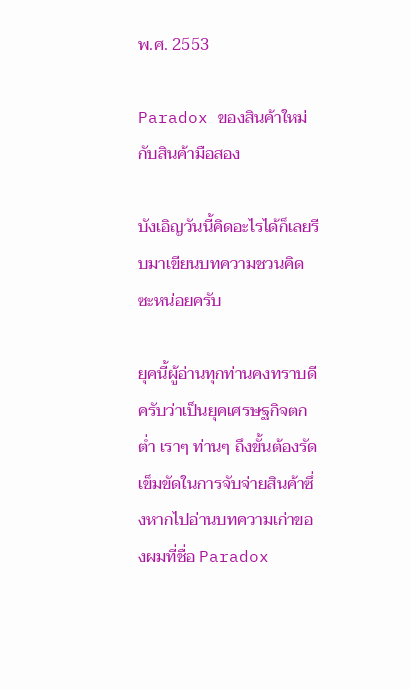พ.ศ. 2553

Paradox ของสินค้าใหม่กับสินค้ามือสอง

บังเอิญวันนี้คิดอะไรได้ก็เลยรีบมาเขียนบทความชวนคิดซะหน่อยครับ

ยุคนี้ผู้อ่านทุกท่านคงทราบดีครับว่าเป็นยุคเศรษฐกิจตกต่ำ เราๆ ท่านๆ ถึงขั้นต้องรัดเข็มขัดในการจับจ่ายสินค้าซึ่งหากไปอ่านบทความเก่าของผมที่ชื่อ Paradox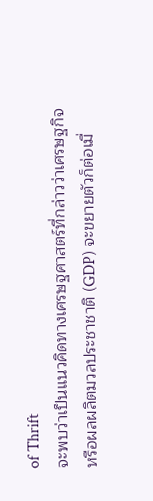of Thrift
จะพบว่าเป็นแนวคิดทางเศรษฐศาสตร์ที่กล่าวว่าเศรษฐกิจหรือผลผลิตมวลประชาชาติ (GDP) จะขยายตัวก็ต่อเมื่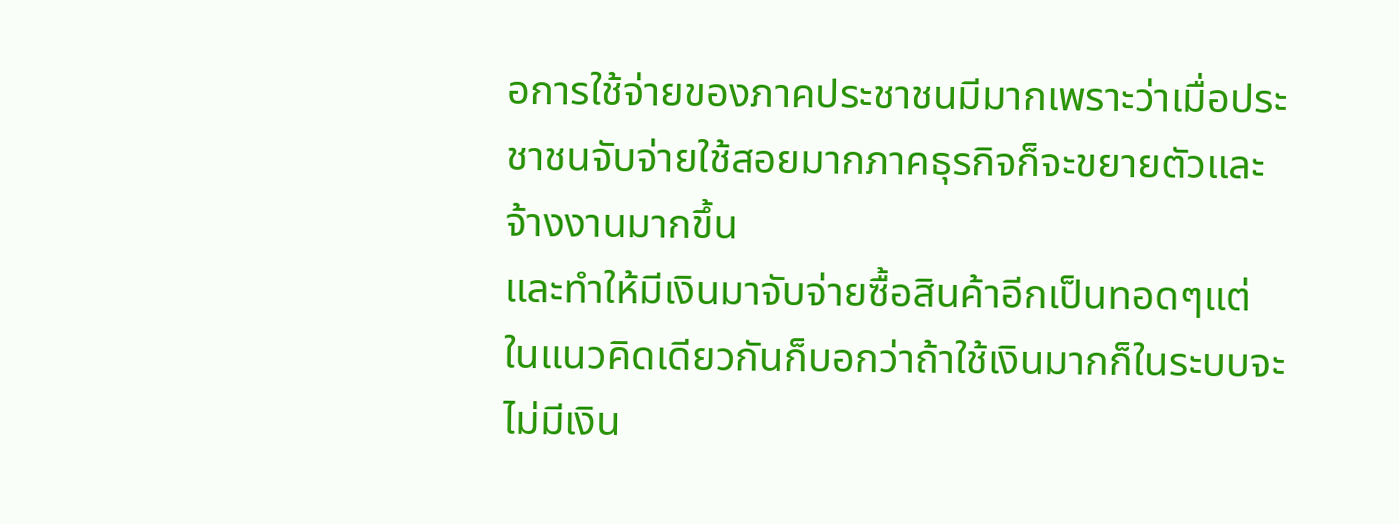อการใช้จ่ายของภาคประชาชนมีมากเพราะว่าเมื่อประชาชนจับจ่ายใช้สอยมากภาคธุรกิจก็จะขยายตัวและจ้างงานมากขึ้น
และทำให้มีเงินมาจับจ่ายซื้อสินค้าอีกเป็นทอดๆแต่ในแนวคิดเดียวกันก็บอกว่าถ้าใช้เงินมากก็ในระบบจะไม่มีเงิน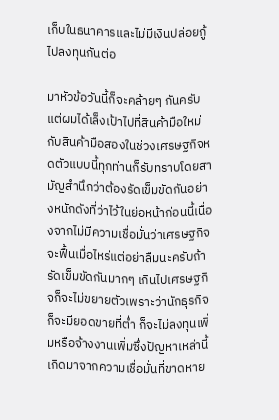เก็บในธนาคารและไม่มีเงินปล่อยกู้ไปลงทุนกันต่อ

มาหัวข้อวันนี้ก็จะคล้ายๆ กันครับแต่ผมได้เล็งเป้าไปที่สินค้ามือใหม่กับสินค้ามือสองในช่วงเศรษฐกิจหดตัวแบบนี้ทุกท่านก็รับทราบโดยสามัญสำนึกว่าต้องรัดเข็มขัดกันอย่างหนักดังที่ว่าไว้ในย่อหน้าก่อนนี้เนื่องจากไม่มีความเชื่อมั่นว่าเศรษฐกิจจะฟื้นเมื่อไหร่แต่อย่าลืมนะครับถ้ารัดเข็มขัดกันมากๆ เกินไปเศรษฐกิจก็จะไม่ขยายตัวเพราะว่านักธุรกิจก็จะมียอดขายที่ต่ำ ก็จะไม่ลงทุนเพิ่มหรือจ้างงานเพิ่มซึ่งปัญหาเหล่านี้เกิดมาจากความเชื่อมั่นที่ขาดหาย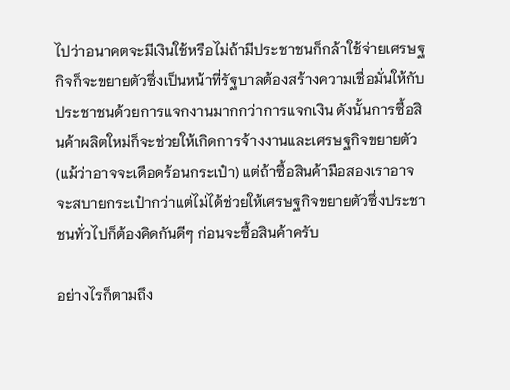ไปว่าอนาคตจะมีเงินใช้หรือไม่ถ้ามีประชาชนก็กล้าใช้จ่ายเศรษฐกิจก็จะขยายตัวซึ่งเป็นหน้าที่รัฐบาลต้องสร้างความเชื่อมั่นให้กับประชาชนด้วยการแจกงานมากกว่าการแจกเงิน ดังนั้นการซื้อสินค้าผลิตใหม่ก็จะช่วยให้เกิดการจ้างงานและเศรษฐกิจขยายตัว(แม้ว่าอาจจะเดือดร้อนกระเป๋า) แต่ถ้าซื้อสินค้ามือสองเราอาจจะสบายกระเป๋ากว่าแต่ไม่ได้ช่วยให้เศรษฐกิจขยายตัวซึ่งประชาชนทั่วไปก็ต้องคิดกันดีๆ ก่อนจะซื้อสินค้าครับ

อย่างไรก็ตามถึง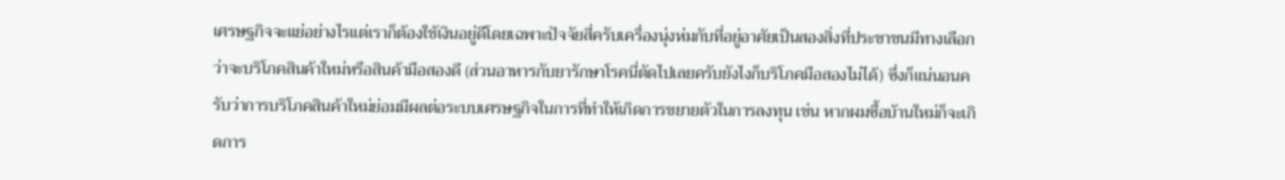เศรษฐกิจจะแย่อย่างไรแต่เราก็ต้องใช้เงินอยู่ดีโดยเฉพาะปัจจัยสี่ครับเครื่องนุ่งห่มกับที่อยู่อาศัยเป็นสองสิ่งที่ประชาชนมีทางเลือกว่าจะบริโภคสินค้าใหม่หรือสินค้ามือสองดี (ส่วนอาหารกับยารักษาโรคนี่ตัดไปเลยครับยังไงก็บริโภคมือสองไม่ได้) ซึ่งก็แน่นอนครับว่าการบริโภคสินค้าใหม่ย่อมมีผลต่อระบบเศรษฐกิจในการที่ทำให้เกิดการขยายตัวในการลงทุน เช่น หากผมซื้อบ้านใหม่ก็จะเกิดการ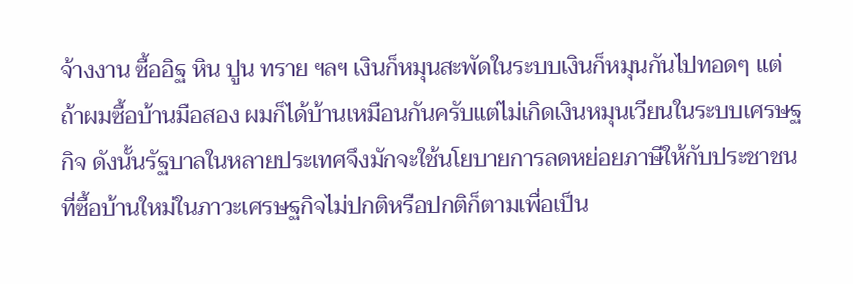จ้างงาน ซื้ออิฐ หิน ปูน ทราย ฯลฯ เงินก็หมุนสะพัดในระบบเงินก็หมุนกันไปทอดๆ แต่ถ้าผมซื้อบ้านมือสอง ผมก็ได้บ้านเหมือนกันครับแต่ไม่เกิดเงินหมุนเวียนในระบบเศรษฐกิจ ดังนั้นรัฐบาลในหลายประเทศจึงมักจะใช้นโยบายการลดหย่อยภาษีให้กับประชาชนที่ซื้อบ้านใหม่ในภาวะเศรษฐกิจไม่ปกติหรือปกติก็ตามเพื่อเป็น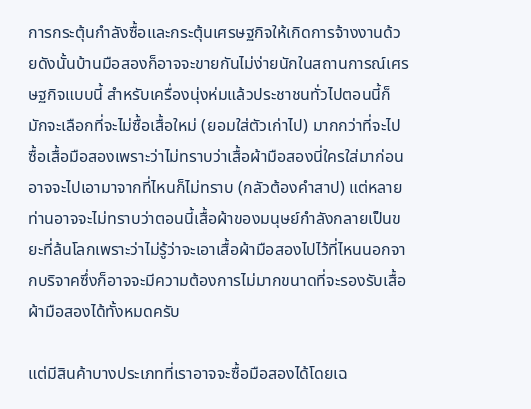การกระตุ้นกำลังซื้อและกระตุ้นเศรษฐกิจให้เกิดการจ้างงานด้วยดังนั้นบ้านมือสองก็อาจจะขายกันไม่ง่ายนักในสถานการณ์เศรษฐกิจแบบนี้ สำหรับเครื่องนุ่งห่มแล้วประชาชนทั่วไปตอนนี้ก็มักจะเลือกที่จะไม่ซื้อเสื้อใหม่ (ยอมใส่ตัวเก่าไป) มากกว่าที่จะไปซื้อเสื้อมือสองเพราะว่าไม่ทราบว่าเสื้อผ้ามือสองนี่ใครใส่มาก่อน อาจจะไปเอามาจากที่ไหนก็ไม่ทราบ (กลัวต้องคำสาป) แต่หลายท่านอาจจะไม่ทราบว่าตอนนี้เสื้อผ้าของมนุษย์กำลังกลายเป็นขยะที่ล้นโลกเพราะว่าไม่รู้ว่าจะเอาเสื้อผ้ามือสองไปไว้ที่ไหนนอกจากบริจาคซึ่งก็อาจจะมีความต้องการไม่มากขนาดที่จะรองรับเสื้อผ้ามือสองได้ทั้งหมดครับ

แต่มีสินค้าบางประเภทที่เราอาจจะซื้อมือสองได้โดยเฉ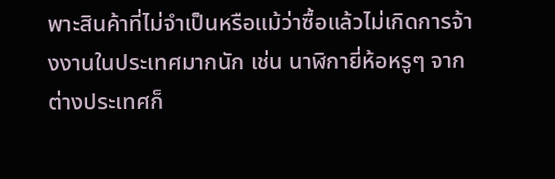พาะสินค้าที่ไม่จำเป็นหรือแม้ว่าซื้อแล้วไม่เกิดการจ้างงานในประเทศมากนัก เช่น นาฬิกายี่ห้อหรูๆ จากต่างประเทศก็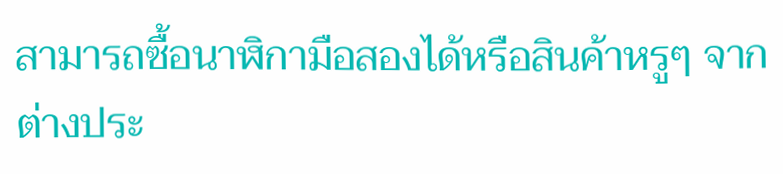สามารถซื้อนาฬิกามือสองได้หรือสินค้าหรูๆ จากต่างประ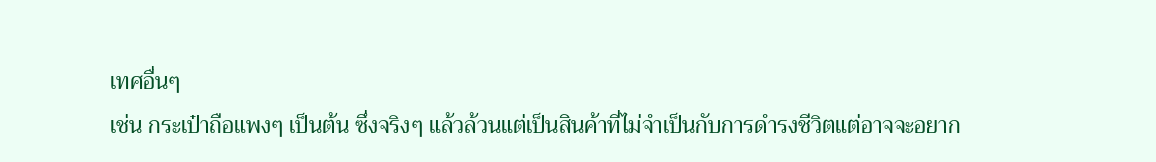เทศอื่นๆ
เช่น กระเป๋าถือแพงๆ เป็นต้น ซึ่งจริงๆ แล้วล้วนแต่เป็นสินค้าที่ไม่จำเป็นกับการดำรงชีวิตแต่อาจจะอยาก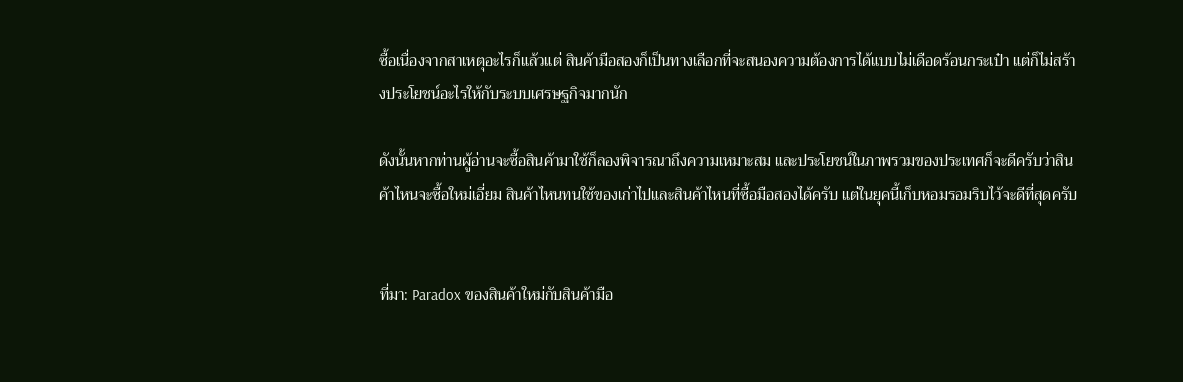ซื้อเนื่องจากสาเหตุอะไรก็แล้วแต่ สินค้ามือสองก็เป็นทางเลือกที่จะสนองความต้องการได้แบบไม่เดือดร้อนกระเป๋า แต่ก็ไม่สร้างประโยชน์อะไรให้กับระบบเศรษฐกิจมากนัก

ดังนั้นหากท่านผู้อ่านจะซื้อสินค้ามาใช้ก็ลองพิจารณาถึงความเหมาะสม และประโยชน์ในภาพรวมของประเทศก็จะดีครับว่าสินค้าไหนจะซื้อใหม่เอี่ยม สินค้าไหนทนใช้ของเก่าไปและสินค้าไหนที่ซื้อมือสองได้ครับ แต่ในยุคนี้เก็บหอมรอมริบไว้จะดีที่สุดครับ


ที่มา: Paradox ของสินค้าใหม่กับสินค้ามือ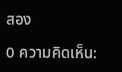สอง

0 ความคิดเห็น: